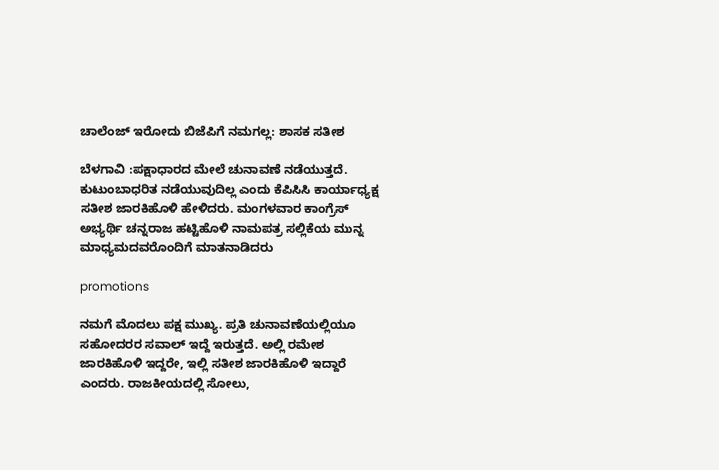ಚಾಲೆಂಜ್ ಇರೋದು ಬಿಜೆಪಿಗೆ ನಮಗಲ್ಲ: ಶಾಸಕ ಸತೀಶ

ಬೆಳಗಾವಿ :ಪಕ್ಷಾಧಾರದ ಮೇಲೆ ಚುನಾವಣೆ ನಡೆಯುತ್ತದೆ. ಕುಟುಂಬಾಧರಿತ ನಡೆಯುವುದಿಲ್ಲ ಎಂದು ಕೆಪಿಸಿಸಿ ಕಾರ್ಯಾಧ್ಯಕ್ಷ ಸತೀಶ ಜಾರಕಿಹೊಳಿ ಹೇಳಿದರು. ಮಂಗಳವಾರ ಕಾಂಗ್ರೆಸ್ ಅಭ್ಯರ್ಥಿ ಚನ್ನರಾಜ ಹಟ್ಟಿಹೊಳಿ ನಾಮಪತ್ರ ಸಲ್ಲಿಕೆಯ ಮುನ್ನ ಮಾಧ್ಯಮದವರೊಂದಿಗೆ ಮಾತನಾಡಿದರು

promotions

ನಮಗೆ ಮೊದಲು ಪಕ್ಷ ಮುಖ್ಯ. ಪ್ರತಿ ಚುನಾವಣೆಯಲ್ಲಿಯೂ ಸಹೋದರರ ಸವಾಲ್ ಇದ್ದೆ ಇರುತ್ತದೆ. ಅಲ್ಲಿ ರಮೇಶ ಜಾರಕಿಹೊಳಿ ಇದ್ದರೇ, ಇಲ್ಲಿ ಸತೀಶ ಜಾರಕಿಹೊಳಿ ಇದ್ದಾರೆ ಎಂದರು. ರಾಜಕೀಯದಲ್ಲಿ ಸೋಲು,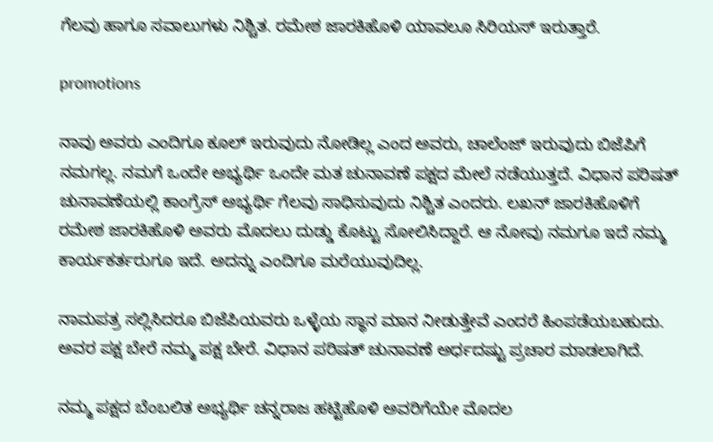ಗೆಲವು ಹಾಗೂ ಸವಾಲುಗಳು ನಿಶ್ಚಿತ. ರಮೇಶ ಜಾರಕಿಹೊಳಿ ಯಾವಲೂ ಸಿರಿಯಸ್ ಇರುತ್ತಾರೆ.

promotions

ನಾವು ಅವರು ಎಂದಿಗೂ ಕೂಲ್ ಇರುವುದು ನೋಡಿಲ್ಲ ಎಂದ ಅವರು, ಚಾಲೆಂಜ್ ಇರುವುದು ಬಿಜೆಪಿಗೆ ನಮಗಲ್ಲ. ನಮಗೆ ಒಂದೇ ಅಭ್ಯರ್ಥಿ ಒಂದೇ ಮತ ಚುನಾವಣೆ ಪಕ್ಷದ ಮೇಲೆ ನಡೆಯುತ್ತದೆ. ವಿಧಾನ ಪರಿಷತ್ ಚುನಾವಣೆಯಲ್ಲಿ ಕಾಂಗ್ರೆಸ್ ಅಭ್ಯರ್ಥಿ ಗೆಲವು ಸಾಧಿಸುವುದು ನಿಶ್ಚಿತ ಎಂದರು. ಲಖನ್ ಜಾರಕಿಹೊಳಿಗೆ ರಮೇಶ ಜಾರಕಿಹೊಳಿ ಅವರು ಮೊದಲು ದುಡ್ಡು ಕೊಟ್ಟು ಸೋಲಿಸಿದ್ದಾರೆ. ಆ ನೋವು ನಮಗೂ ಇದೆ ನಮ್ಮ ಕಾರ್ಯಕರ್ತರುಗೂ ಇದೆ. ಅದನ್ನು ಎಂದಿಗೂ ಮರೆಯುವುದಿಲ್ಲ.

ನಾಮಪತ್ರ ಸಲ್ಲಿಸಿದರೂ ಬಿಜೆಪಿಯವರು ಒಳ್ಳೆಯ ಸ್ಥಾನ ಮಾನ ನೀಡುತ್ತೇವೆ ಎಂದರೆ ಹಿಂಪಡೆಯಬಹುದು. ಅವರ ಪಕ್ಷ ಬೇರೆ ನಮ್ಮ ಪಕ್ಷ ಬೇರೆ. ವಿಧಾನ ಪರಿಷತ್ ಚುನಾವಣೆ ಅರ್ಧದಷ್ಟು ಪ್ರಚಾರ ಮಾಡಲಾಗಿದೆ.

ನಮ್ಮ ಪಕ್ಷದ ಬೆಂಬಲಿತ ಅಭ್ಯರ್ಥಿ ಚನ್ನರಾಜ ಹಟ್ಟಿಹೊಳಿ ಅವರಿಗೆಯೇ ಮೊದಲ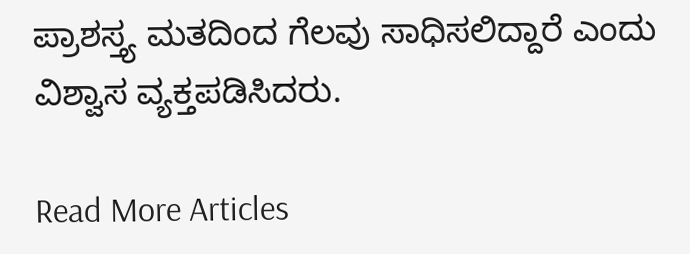ಪ್ರಾಶಸ್ತ್ಯ ಮತದಿಂದ ಗೆಲವು ಸಾಧಿಸಲಿದ್ದಾರೆ ಎಂದು ವಿಶ್ವಾಸ ವ್ಯಕ್ತಪಡಿಸಿದರು.

Read More Articles